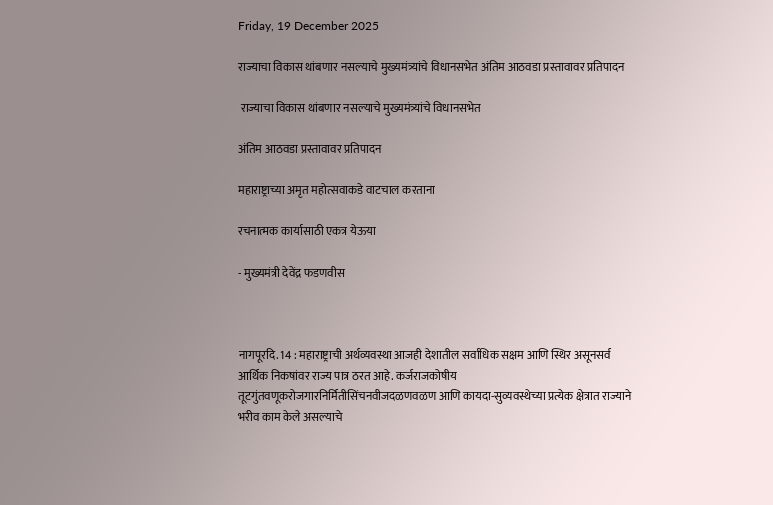Friday, 19 December 2025

राज्याचा विकास थांबणार नसल्याचे मुख्यमंत्र्यांचे विधानसभेत अंतिम आठवडा प्रस्तावावर प्रतिपादन

 राज्याचा विकास थांबणार नसल्याचे मुख्यमंत्र्यांचे विधानसभेत

अंतिम आठवडा प्रस्तावावर प्रतिपादन

महाराष्ट्राच्या अमृत महोत्सवाकडे वाटचाल करताना

रचनात्मक कार्यासाठी एकत्र येऊया

- मुख्यमंत्री देवेंद्र फडणवीस



नागपूरदि. 14 : महाराष्ट्राची अर्थव्यवस्था आजही देशातील सर्वाधिक सक्षम आणि स्थिर असूनसर्व आर्थिक निकषांवर राज्य पात्र ठरत आहे. कर्जराजकोषीय तूटगुंतवणूकरोजगारनिर्मितीसिंचनवीजदळणवळण आणि कायदा-सुव्यवस्थेच्या प्रत्येक क्षेत्रात राज्याने भरीव काम केले असल्याचे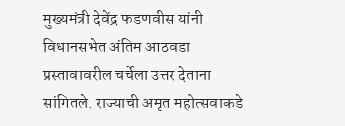मुख्यमंत्री देवेंद्र फडणवीस यांनी विधानसभेत अंतिम आठवडा प्रस्तावावरील चर्चेला उत्तर देताना सांगितले. राज्याची अमृत महोत्सवाकडे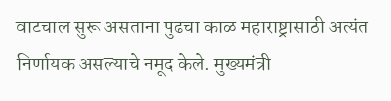वाटचाल सुरू असताना पुढचा काळ महाराष्ट्रासाठी अत्यंत निर्णायक असल्याचे नमूद केले. मुख्यमंत्री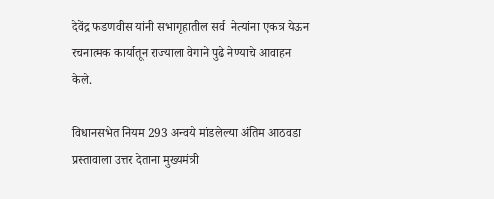देवेंद्र फडणवीस यांनी सभागृहातील सर्व  नेत्यांना एकत्र येऊन रचनात्मक कार्यातून राज्याला वेगाने पुढे नेण्याचे आवाहन केले.

विधानसभेत नियम 293 अन्वये मांडलेल्या अंतिम आठवडा प्रस्तावाला उत्तर देताना मुख्यमंत्री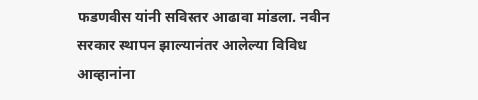फडणवीस यांनी सविस्तर आढावा मांडला. नवीन सरकार स्थापन झाल्यानंतर आलेल्या विविध आव्हानांना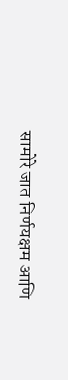सामोरे जात निर्णयक्षम आणि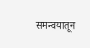समन्वयातून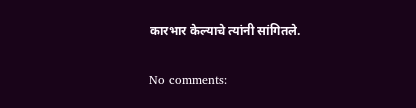कारभार केल्याचे त्यांनी सांगितले.

No comments: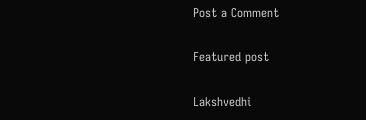Post a Comment

Featured post

Lakshvedhi